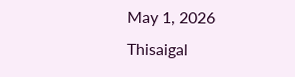May 1, 2026
Thisaigal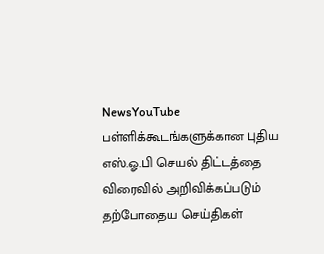NewsYouTube
பள்ளிக்கூடங்களுக்கான புதிய எஸ்.ஓ.பி செயல் திட்டத்தை விரைவில் அறிவிக்கப்படும்
தற்போதைய செய்திகள்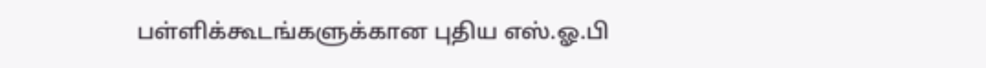பள்ளிக்கூடங்களுக்கான புதிய எஸ்.ஓ.பி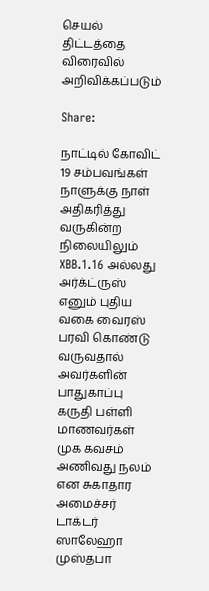செயல் திட்டத்தை விரைவில் அறிவிக்கப்படும்

Share:

நாட்டில் கோவிட் 19 சம்பவங்கள் நாளுக்கு நாள் அதிகரித்து வருகின்ற நிலையிலும் XBB.1.16 அல்லது அர்க்ட்ருஸ் எனும் புதிய வகை வைரஸ் பரவி கொண்டு வருவதால் அவர்களின் பாதுகாப்பு கருதி பள்ளி மாணவர்கள் முக கவசம் அணிவது நலம் என சுகாதார அமைச்சர் டாக்டர் ஸாலேஹா முஸ்தபா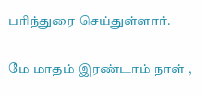பரிந்துரை செய்துள்ளார்.

மே மாதம் இரண்டாம் நாள் ,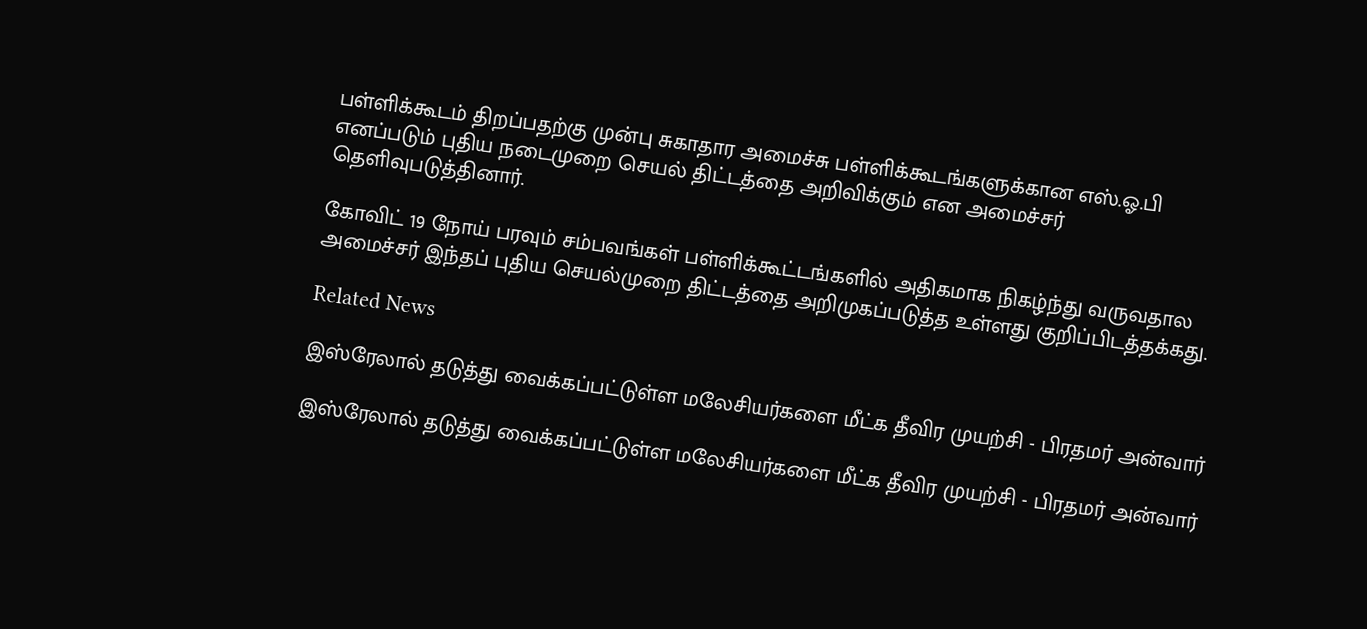பள்ளிக்கூடம் திறப்பதற்கு முன்பு சுகாதார அமைச்சு பள்ளிக்கூடங்களுக்கான எஸ்.ஓ.பி எனப்படும் புதிய நடைமுறை செயல் திட்டத்தை அறிவிக்கும் என அமைச்சர் தெளிவுபடுத்தினார்.

கோவிட் 19 நோய் பரவும் சம்பவங்கள் பள்ளிக்கூட்டங்களில் அதிகமாக நிகழ்ந்து வருவதால அமைச்சர் இந்தப் புதிய செயல்முறை திட்டத்தை அறிமுகப்படுத்த உள்ளது குறிப்பிடத்தக்கது.

Related News

இஸ்ரேலால் தடுத்து வைக்கப்பட்டுள்ள மலேசியர்களை மீட்க தீவிர முயற்சி - பிரதமர் அன்வார்

இஸ்ரேலால் தடுத்து வைக்கப்பட்டுள்ள மலேசியர்களை மீட்க தீவிர முயற்சி - பிரதமர் அன்வார்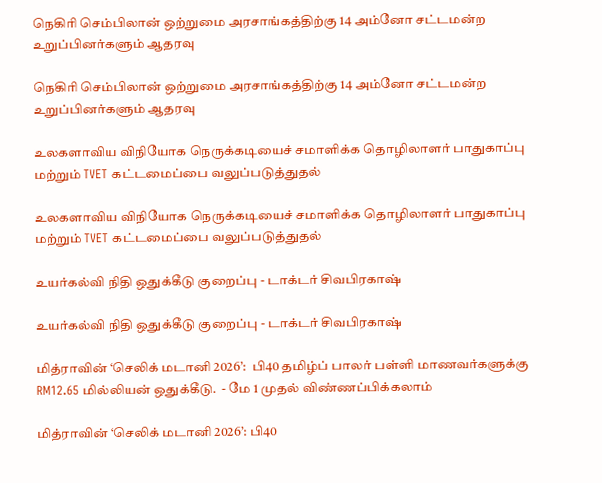நெகிரி செம்பிலான் ஒற்றுமை அரசாங்கத்திற்கு 14 அம்னோ சட்டமன்ற உறுப்பினர்களும் ஆதரவு

நெகிரி செம்பிலான் ஒற்றுமை அரசாங்கத்திற்கு 14 அம்னோ சட்டமன்ற உறுப்பினர்களும் ஆதரவு

உலகளாவிய விநியோக நெருக்கடியைச் சமாளிக்க தொழிலாளர் பாதுகாப்பு மற்றும் TVET கட்டமைப்பை வலுப்படுத்துதல்

உலகளாவிய விநியோக நெருக்கடியைச் சமாளிக்க தொழிலாளர் பாதுகாப்பு மற்றும் TVET கட்டமைப்பை வலுப்படுத்துதல்

உயர்கல்வி நிதி ஒதுக்கீடு குறைப்பு - டாக்டர் சிவபிரகாஷ்

உயர்கல்வி நிதி ஒதுக்கீடு குறைப்பு - டாக்டர் சிவபிரகாஷ்

மித்ராவின் ‘செலிக் மடானி 2026’:  பி40 தமிழ்ப் பாலர் பள்ளி மாணவர்களுக்கு RM12.65 மில்லியன் ஒதுக்கீடு.  - மே 1 முதல் விண்ணப்பிக்கலாம்

மித்ராவின் ‘செலிக் மடானி 2026’: பி40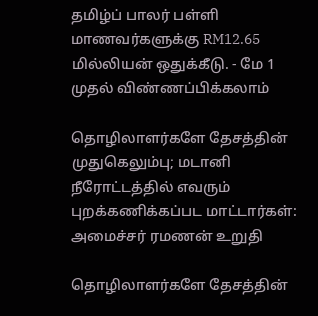தமிழ்ப் பாலர் பள்ளி மாணவர்களுக்கு RM12.65 மில்லியன் ஒதுக்கீடு. - மே 1 முதல் விண்ணப்பிக்கலாம்

தொழிலாளர்களே தேசத்தின் முதுகெலும்பு; மடானி  நீரோட்டத்தில் எவரும் புறக்கணிக்கப்பட மாட்டார்கள்: அமைச்சர் ரமணன் உறுதி

தொழிலாளர்களே தேசத்தின்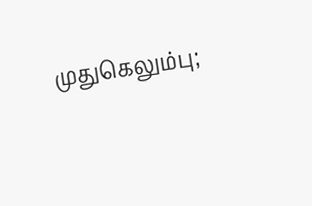முதுகெலும்பு;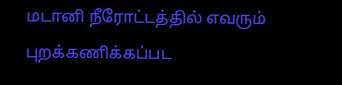மடானி நீரோட்டத்தில் எவரும் புறக்கணிக்கப்பட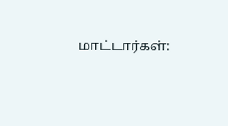மாட்டார்கள்: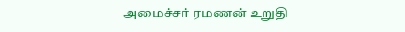அமைச்சர் ரமணன் உறுதி